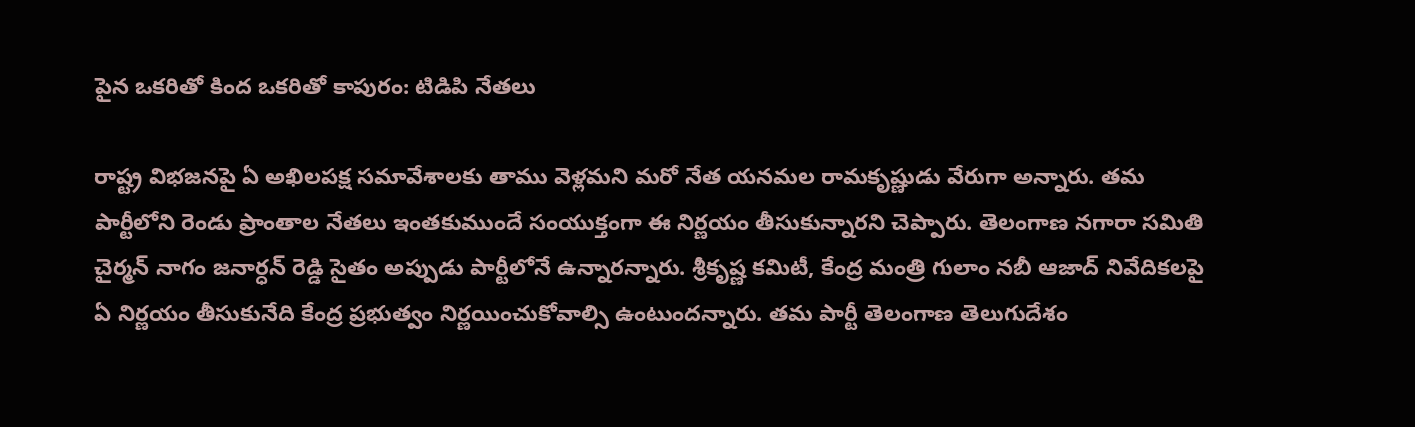పైన ఒకరితో కింద ఒకరితో కాపురం: టిడిపి నేతలు

రాష్ట్ర విభజనపై ఏ అఖిలపక్ష సమావేశాలకు తాము వెళ్లమని మరో నేత యనమల రామకృష్ణుడు వేరుగా అన్నారు. తమ పార్టీలోని రెండు ప్రాంతాల నేతలు ఇంతకుముందే సంయుక్తంగా ఈ నిర్ణయం తీసుకున్నారని చెప్పారు. తెలంగాణ నగారా సమితి చైర్మన్ నాగం జనార్ధన్ రెడ్డి సైతం అప్పుడు పార్టీలోనే ఉన్నారన్నారు. శ్రీకృష్ణ కమిటీ, కేంద్ర మంత్రి గులాం నబీ ఆజాద్ నివేదికలపై ఏ నిర్ణయం తీసుకునేది కేంద్ర ప్రభుత్వం నిర్ణయించుకోవాల్సి ఉంటుందన్నారు. తమ పార్టీ తెలంగాణ తెలుగుదేశం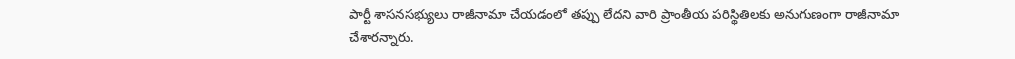పార్టీ శాసనసభ్యులు రాజీనామా చేయడంలో తప్పు లేదని వారి ప్రాంతీయ పరిస్థితిలకు అనుగుణంగా రాజీనామా చేశారన్నారు.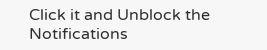Click it and Unblock the Notifications